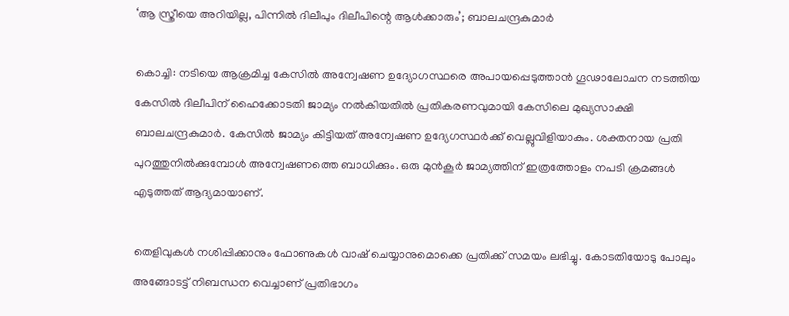‘ആ സ്ത്രീയെ അറിയില്ല, പിന്നില്‍ ദിലീപും ദിലീപിന്റെ ആള്‍ക്കാരും’; ബാലചന്ദ്രകുമാര്‍

കൊച്ചി: നടിയെ ആക്രമിച്ച കേസില്‍ അന്വേഷണ ഉദ്യോഗസ്ഥരെ അപായപ്പെടുത്താന്‍ ഗൂഢാലോചന നടത്തിയ കേസില്‍ ദിലീപിന് ഹൈക്കോടതി ജാമ്യം നല്‍കിയതില്‍ പ്രതികരണവുമായി കേസിലെ മുഖ്യസാക്ഷി ബാലചന്ദ്രകുമാര്‍. കേസില്‍ ജാമ്യം കിട്ടിയത് അന്വേഷണ ഉദ്യേഗസ്ഥര്‍ക്ക് വെല്ലുവിളിയാകും. ശക്തനായ പ്രതി പുറത്തുനില്‍ക്കുമ്പോള്‍ അന്വേഷണത്തെ ബാധിക്കും. ഒരു മുന്‍കൂര്‍ ജാമ്യത്തിന് ഇത്രത്തോളം നപടി ക്രമങ്ങള്‍ എടുത്തത് ആദ്യമായാണ്.

തെളിവുകള്‍ നശിപ്പിക്കാനും ഫോണുകള്‍ വാഷ് ചെയ്യാനുമൊക്കെ പ്രതിക്ക് സമയം ലഭിച്ചു. കോടതിയോടു പോലും അങ്ങോടട്ട് നിബന്ധന വെച്ചാണ് പ്രതിഭാഗം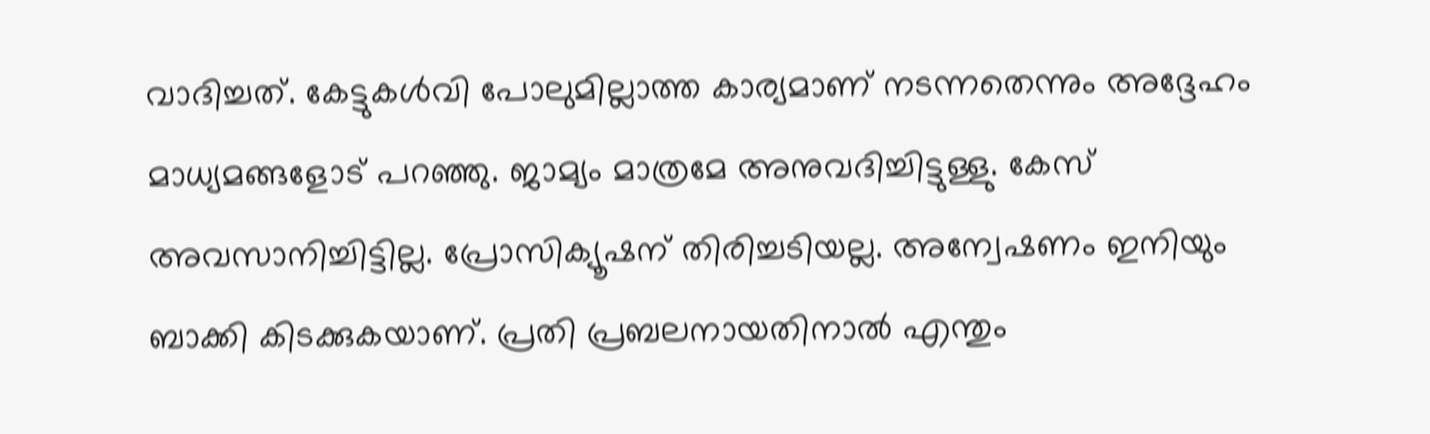വാദിച്ചത്. കേട്ടുകള്‍വി പോലുമില്ലാത്ത കാര്യമാണ് നടന്നതെന്നും അദ്ദേഹം മാധ്യമങ്ങളോട് പറഞ്ഞു. ജാമ്യം മാത്രമേ അനുവദിച്ചിട്ടുള്ളു. കേസ് അവസാനിച്ചിട്ടില്ല. പ്രോസിക്യൂഷന് തിരിച്ചടിയല്ല. അന്വേഷണം ഇനിയും ബാക്കി കിടക്കുകയാണ്. പ്രതി പ്രബലനായതിനാല്‍ എന്തും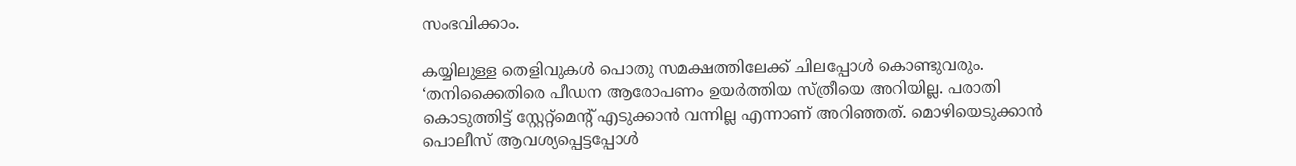സംഭവിക്കാം.

കയ്യിലുള്ള തെളിവുകള്‍ പൊതു സമക്ഷത്തിലേക്ക് ചിലപ്പോള്‍ കൊണ്ടുവരും. ‘തനിക്കൈതിരെ പീഡന ആരോപണം ഉയര്‍ത്തിയ സ്ത്രീയെ അറിയില്ല. പരാതി കൊടുത്തിട്ട് സ്റ്റേറ്റ്മെന്റ് എടുക്കാന്‍ വന്നില്ല എന്നാണ് അറിഞ്ഞത്. മൊഴിയെടുക്കാന്‍ പൊലീസ് ആവശ്യപ്പെട്ടപ്പോള്‍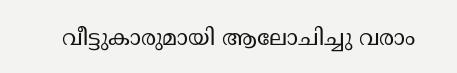വീട്ടുകാരുമായി ആലോചിച്ചു വരാം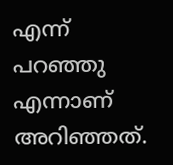എന്ന് പറഞ്ഞു എന്നാണ് അറിഞ്ഞത്.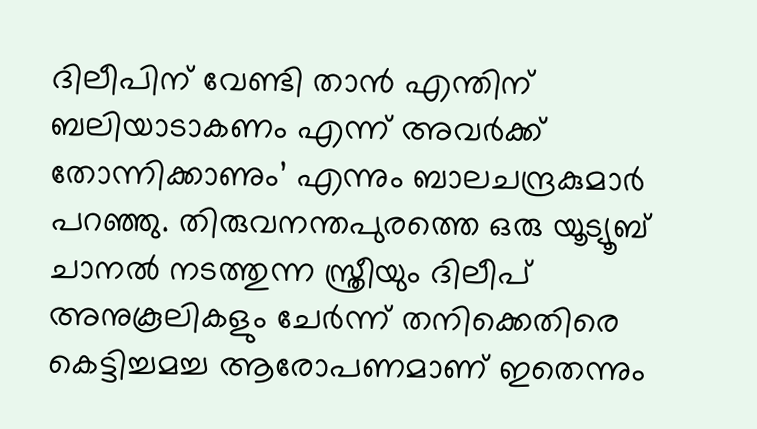ദിലീപിന് വേണ്ടി താന്‍ എന്തിന് ബലിയാടാകണം എന്ന് അവര്‍ക്ക് തോന്നിക്കാണും’ എന്നും ബാലചന്ദ്രകുമാര്‍ പറഞ്ഞു. തിരുവനന്തപുരത്തെ ഒരു യൂട്യൂബ് ചാനല്‍ നടത്തുന്ന സ്ത്രീയും ദിലീപ് അനുകൂലികളും ചേര്‍ന്ന് തനിക്കെതിരെ കെട്ടിച്ചമച്ച ആരോപണമാണ് ഇതെന്നും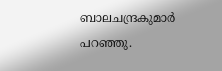ബാലചന്ദ്രകുമാര്‍ പറഞ്ഞു.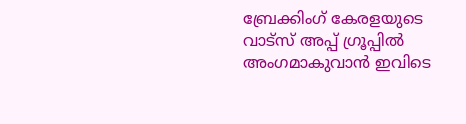ബ്രേക്കിംഗ് കേരളയുടെ വാട്സ് അപ്പ് ഗ്രൂപ്പിൽ അംഗമാകുവാൻ ഇവിടെ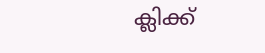ക്ലിക്ക്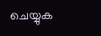ചെയ്യുക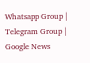Whatsapp Group | Telegram Group | Google News